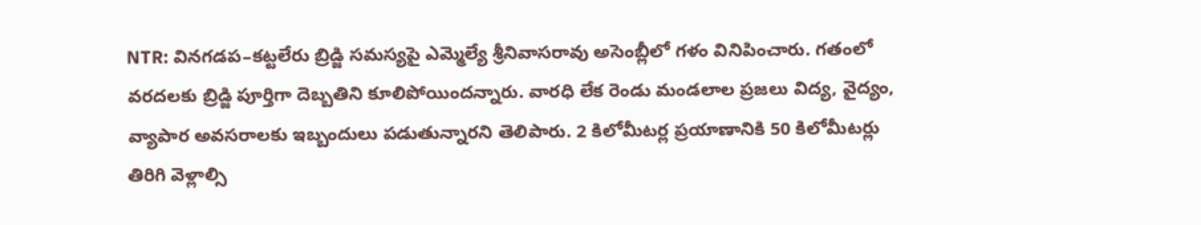NTR: వినగడప–కట్టలేరు బ్రిడ్జి సమస్యపై ఎమ్మెల్యే శ్రీనివాసరావు అసెంబ్లీలో గళం వినిపించారు. గతంలో వరదలకు బ్రిడ్జి పూర్తిగా దెబ్బతిని కూలిపోయిందన్నారు. వారధి లేక రెండు మండలాల ప్రజలు విద్య, వైద్యం, వ్యాపార అవసరాలకు ఇబ్బందులు పడుతున్నారని తెలిపారు. 2 కిలోమీటర్ల ప్రయాణానికి 50 కిలోమీటర్లు తిరిగి వెళ్లాల్సి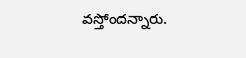వస్తోందన్నారు.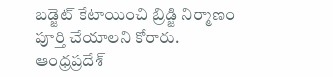బడ్జెట్ కేటాయించి బ్రిడ్జి నిర్మాణం పూర్తి చేయాలని కోరారు.
ఆంధ్రప్రదేశ్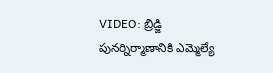VIDEO: బ్రిడ్జి పునర్నిర్మాణానికి ఎమ్మెల్యే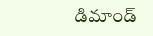డిమాండ్